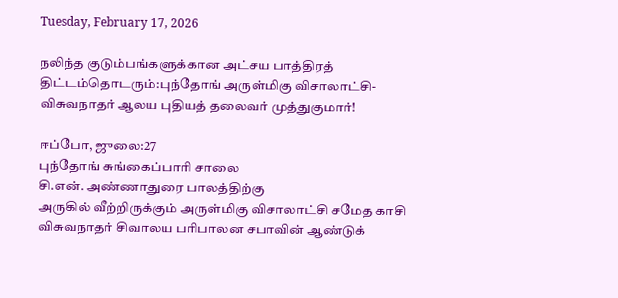Tuesday, February 17, 2026

நலிந்த குடும்பங்களுக்கான அட்சய பாத்திரத் திட்டம்தொடரும்:புந்தோங் அருள்மிகு விசாலாட்சி- விசுவநாதர் ஆலய புதியத் தலைவர் முத்துகுமார்!

ஈப்போ, ஜுலை:27
புந்தோங் சுங்கைப்பாரி சாலை
சி.என். அண்ணாதுரை பாலத்திற்கு
அருகில் வீற்றிருக்கும் அருள்மிகு விசாலாட்சி சமேத காசி விசுவநாதர் சிவாலய பரிபாலன சபாவின் ஆண்டுக்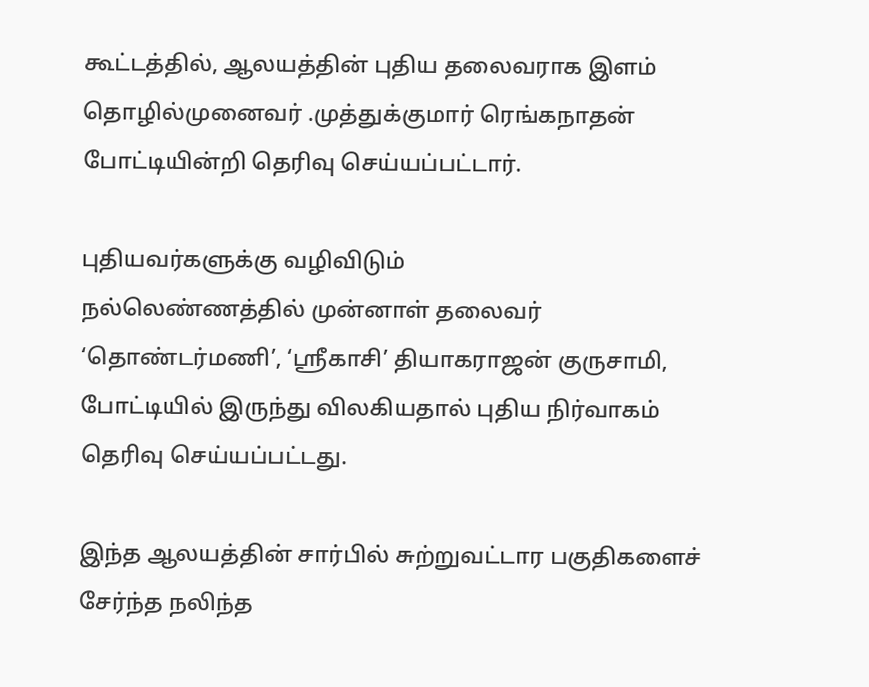கூட்டத்தில், ஆலயத்தின் புதிய தலைவராக இளம் தொழில்முனைவர் .முத்துக்குமார் ரெங்கநாதன் போட்டியின்றி தெரிவு செய்யப்பட்டார்.

புதியவர்களுக்கு வழிவிடும்
நல்லெண்ணத்தில் முன்னாள் தலைவர் ‘தொண்டர்மணி’, ‘ஸ்ரீகாசி’ தியாகராஜன் குருசாமி, போட்டியில் இருந்து விலகியதால் புதிய நிர்வாகம் தெரிவு செய்யப்பட்டது.

இந்த ஆலயத்தின் சார்பில் சுற்றுவட்டார பகுதிகளைச் சேர்ந்த நலிந்த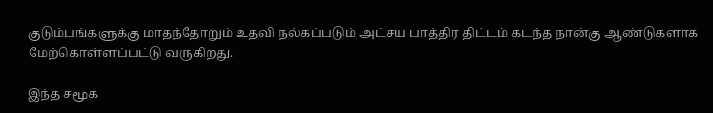குடும்பங்களுக்கு மாதந்தோறும் உதவி நல்கப்படும் அட்சய பாத்திர திட்டம் கடந்த நான்கு ஆண்டுகளாக மேற்கொள்ளப்பட்டு வருகிறது.

இந்த சமூக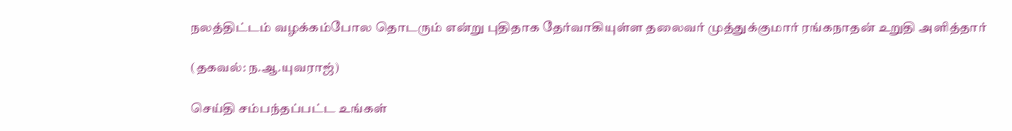நலத்திட்டம் வழக்கம்போல தொடரும் என்று புதிதாக தேர்வாகியுள்ள தலைவர் முத்துக்குமார் ரங்கநாதன் உறுதி அளித்தார்

(தகவல்: ந.ஆ.யுவராஜ்)

செய்தி சம்பந்தப்பட்ட உங்கள்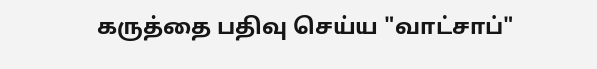கருத்தை பதிவு செய்ய "வாட்சாப்"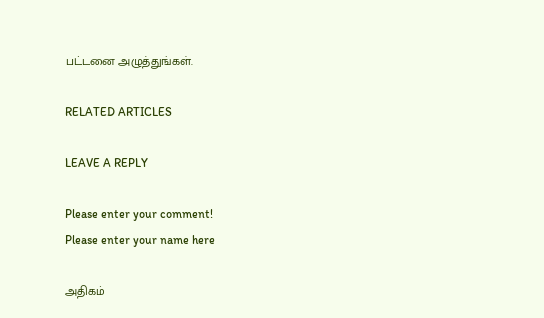பட்டனை அழுத்துங்கள்.

RELATED ARTICLES

LEAVE A REPLY

Please enter your comment!
Please enter your name here

அதிகம்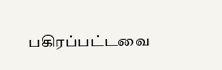பகிரப்பட்டவை